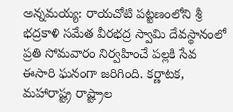అన్నమయ్య: రాయచోటి పట్టణంలోని శ్రీ భద్రకాళి సమేత వీరభద్ర స్వామి దేవస్థానంలో ప్రతి సోమవారం నిర్వహించే పల్లకి సేవ ఈసారి ఘనంగా జరిగింది. కర్ణాటక, మహారాష్ట్ర రాష్ట్రాల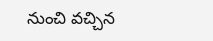నుంచి వచ్చిన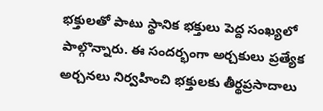భక్తులతో పాటు స్థానిక భక్తులు పెద్ద సంఖ్యలో పాల్గొన్నారు. ఈ సందర్భంగా అర్చకులు ప్రత్యేక అర్చనలు నిర్వహించి భక్తులకు తీర్థప్రసాదాలు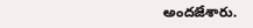అందజేశారు.